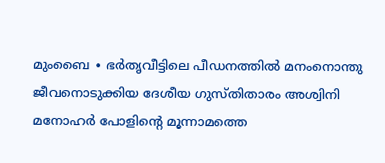മുംബൈ ∙ ഭർതൃവീട്ടിലെ പീഡനത്തിൽ മനംനൊന്തു ജീവനൊടുക്കിയ ദേശീയ ഗുസ്തിതാരം അശ്വിനി മനോഹർ പോളിന്റെ മൂന്നാമത്തെ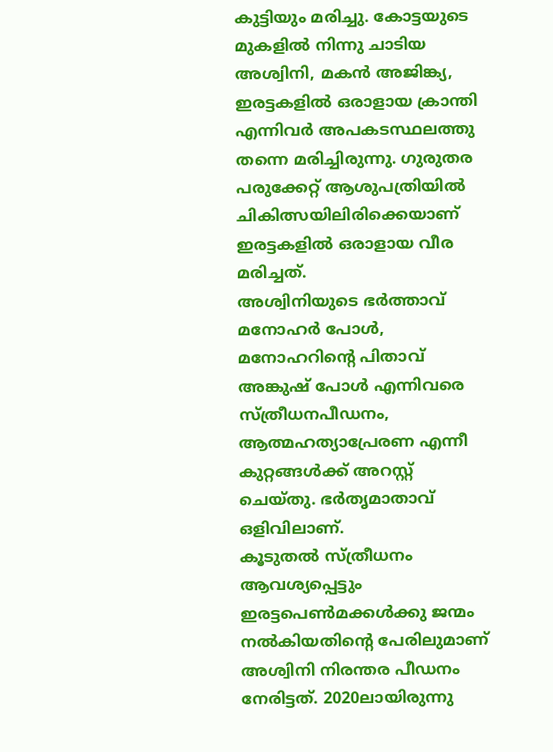കുട്ടിയും മരിച്ചു. കോട്ടയുടെ മുകളിൽ നിന്നു ചാടിയ അശ്വിനി, മകൻ അജിങ്ക്യ, ഇരട്ടകളിൽ ഒരാളായ ക്രാന്തി എന്നിവർ അപകടസ്ഥലത്തു തന്നെ മരിച്ചിരുന്നു. ഗുരുതര പരുക്കേറ്റ് ആശുപത്രിയിൽ ചികിത്സയിലിരിക്കെയാണ് ഇരട്ടകളിൽ ഒരാളായ വീര മരിച്ചത്.
അശ്വിനിയുടെ ഭർത്താവ് മനോഹർ പോൾ, മനോഹറിന്റെ പിതാവ് അങ്കുഷ് പോൾ എന്നിവരെ സ്ത്രീധനപീഡനം, ആത്മഹത്യാപ്രേരണ എന്നീ കുറ്റങ്ങൾക്ക് അറസ്റ്റ് ചെയ്തു. ഭർതൃമാതാവ് ഒളിവിലാണ്.
കൂടുതൽ സ്ത്രീധനം ആവശ്യപ്പെട്ടും ഇരട്ടപെൺമക്കൾക്കു ജന്മം നൽകിയതിന്റെ പേരിലുമാണ് അശ്വിനി നിരന്തര പീഡനം നേരിട്ടത്. 2020ലായിരുന്നു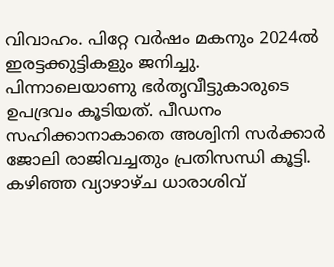വിവാഹം. പിറ്റേ വർഷം മകനും 2024ൽ ഇരട്ടക്കുട്ടികളും ജനിച്ചു. പിന്നാലെയാണു ഭർതൃവീട്ടുകാരുടെ ഉപദ്രവം കൂടിയത്. പീഡനം സഹിക്കാനാകാതെ അശ്വിനി സർക്കാർ ജോലി രാജിവച്ചതും പ്രതിസന്ധി കൂട്ടി.
കഴിഞ്ഞ വ്യാഴാഴ്ച ധാരാശിവ്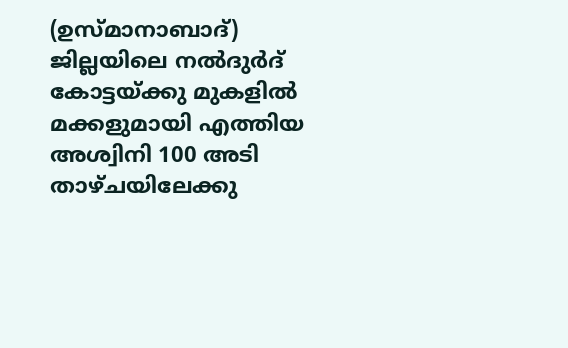(ഉസ്മാനാബാദ്) ജില്ലയിലെ നൽദുർദ് കോട്ടയ്ക്കു മുകളിൽ മക്കളുമായി എത്തിയ അശ്വിനി 100 അടി താഴ്ചയിലേക്കു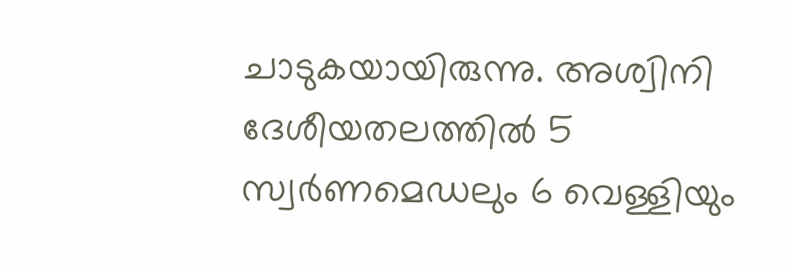ചാടുകയായിരുന്നു. അശ്വിനി ദേശീയതലത്തിൽ 5 സ്വർണമെഡലും 6 വെള്ളിയും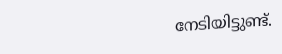നേടിയിട്ടുണ്ട്.